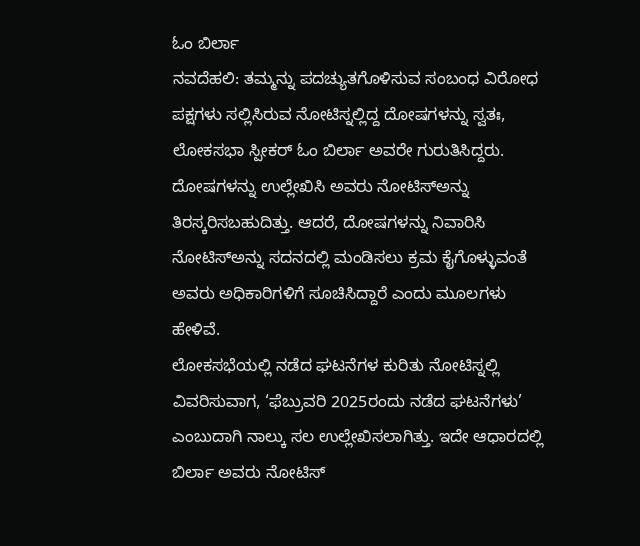ಓಂ ಬಿರ್ಲಾ
ನವದೆಹಲಿ: ತಮ್ಮನ್ನು ಪದಚ್ಯುತಗೊಳಿಸುವ ಸಂಬಂಧ ವಿರೋಧ ಪಕ್ಷಗಳು ಸಲ್ಲಿಸಿರುವ ನೋಟಿಸ್ನಲ್ಲಿದ್ದ ದೋಷಗಳನ್ನು ಸ್ವತಃ, ಲೋಕಸಭಾ ಸ್ಪೀಕರ್ ಓಂ ಬಿರ್ಲಾ ಅವರೇ ಗುರುತಿಸಿದ್ದರು. ದೋಷಗಳನ್ನು ಉಲ್ಲೇಖಿಸಿ ಅವರು ನೋಟಿಸ್ಅನ್ನು ತಿರಸ್ಕರಿಸಬಹುದಿತ್ತು. ಆದರೆ, ದೋಷಗಳನ್ನು ನಿವಾರಿಸಿ ನೋಟಿಸ್ಅನ್ನು ಸದನದಲ್ಲಿ ಮಂಡಿಸಲು ಕ್ರಮ ಕೈಗೊಳ್ಳುವಂತೆ ಅವರು ಅಧಿಕಾರಿಗಳಿಗೆ ಸೂಚಿಸಿದ್ದಾರೆ ಎಂದು ಮೂಲಗಳು ಹೇಳಿವೆ.
ಲೋಕಸಭೆಯಲ್ಲಿ ನಡೆದ ಘಟನೆಗಳ ಕುರಿತು ನೋಟಿಸ್ನಲ್ಲಿ ವಿವರಿಸುವಾಗ, ‘ಫೆಬ್ರುವರಿ 2025ರಂದು ನಡೆದ ಘಟನೆಗಳು’ ಎಂಬುದಾಗಿ ನಾಲ್ಕು ಸಲ ಉಲ್ಲೇಖಿಸಲಾಗಿತ್ತು. ಇದೇ ಆಧಾರದಲ್ಲಿ ಬಿರ್ಲಾ ಅವರು ನೋಟಿಸ್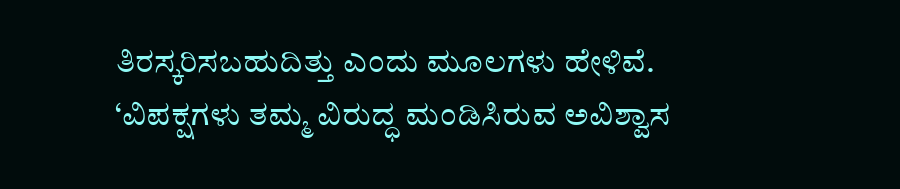ತಿರಸ್ಕರಿಸಬಹುದಿತ್ತು ಎಂದು ಮೂಲಗಳು ಹೇಳಿವೆ.
‘ವಿಪಕ್ಷಗಳು ತಮ್ಮ ವಿರುದ್ಧ ಮಂಡಿಸಿರುವ ಅವಿಶ್ವಾಸ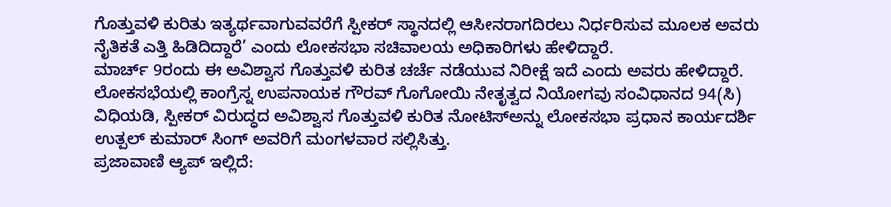ಗೊತ್ತುವಳಿ ಕುರಿತು ಇತ್ಯರ್ಥವಾಗುವವರೆಗೆ ಸ್ಪೀಕರ್ ಸ್ಥಾನದಲ್ಲಿ ಆಸೀನರಾಗದಿರಲು ನಿರ್ಧರಿಸುವ ಮೂಲಕ ಅವರು ನೈತಿಕತೆ ಎತ್ತಿ ಹಿಡಿದಿದ್ದಾರೆ’ ಎಂದು ಲೋಕಸಭಾ ಸಚಿವಾಲಯ ಅಧಿಕಾರಿಗಳು ಹೇಳಿದ್ದಾರೆ.
ಮಾರ್ಚ್ 9ರಂದು ಈ ಅವಿಶ್ವಾಸ ಗೊತ್ತುವಳಿ ಕುರಿತ ಚರ್ಚೆ ನಡೆಯುವ ನಿರೀಕ್ಷೆ ಇದೆ ಎಂದು ಅವರು ಹೇಳಿದ್ದಾರೆ.
ಲೋಕಸಭೆಯಲ್ಲಿ ಕಾಂಗ್ರೆಸ್ನ ಉಪನಾಯಕ ಗೌರವ್ ಗೊಗೋಯಿ ನೇತೃತ್ವದ ನಿಯೋಗವು ಸಂವಿಧಾನದ 94(ಸಿ) ವಿಧಿಯಡಿ, ಸ್ಪೀಕರ್ ವಿರುದ್ಧದ ಅವಿಶ್ವಾಸ ಗೊತ್ತುವಳಿ ಕುರಿತ ನೋಟಿಸ್ಅನ್ನು ಲೋಕಸಭಾ ಪ್ರಧಾನ ಕಾರ್ಯದರ್ಶಿ ಉತ್ಪಲ್ ಕುಮಾರ್ ಸಿಂಗ್ ಅವರಿಗೆ ಮಂಗಳವಾರ ಸಲ್ಲಿಸಿತ್ತು.
ಪ್ರಜಾವಾಣಿ ಆ್ಯಪ್ ಇಲ್ಲಿದೆ: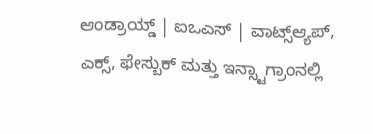ಆಂಡ್ರಾಯ್ಡ್ | ಐಒಎಸ್ | ವಾಟ್ಸ್ಆ್ಯಪ್, ಎಕ್ಸ್, ಫೇಸ್ಬುಕ್ ಮತ್ತು ಇನ್ಸ್ಟಾಗ್ರಾಂನಲ್ಲಿ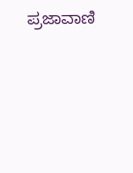ಪ್ರಜಾವಾಣಿ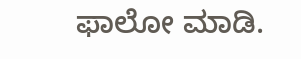ಫಾಲೋ ಮಾಡಿ.